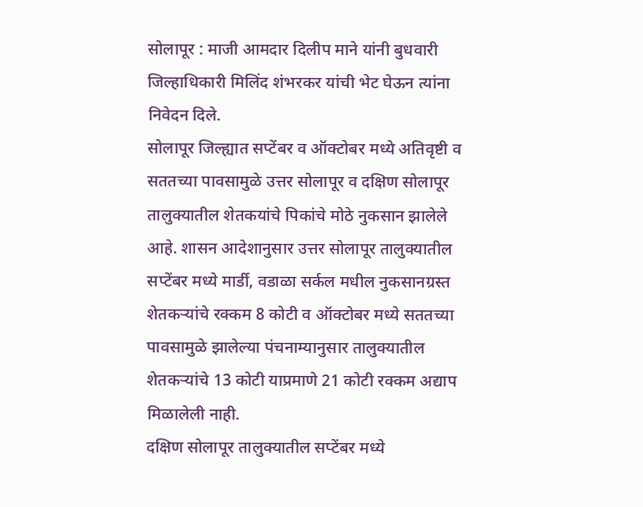सोलापूर : माजी आमदार दिलीप माने यांनी बुधवारी जिल्हाधिकारी मिलिंद शंभरकर यांची भेट घेऊन त्यांना निवेदन दिले.
सोलापूर जिल्ह्यात सप्टेंबर व ऑक्टोबर मध्ये अतिवृष्टी व सततच्या पावसामुळे उत्तर सोलापूर व दक्षिण सोलापूर तालुक्यातील शेतकयांचे पिकांचे मोठे नुकसान झालेले आहे. शासन आदेशानुसार उत्तर सोलापूर तालुक्यातील सप्टेंबर मध्ये मार्डी, वडाळा सर्कल मधील नुकसानग्रस्त शेतकऱ्यांचे रक्कम 8 कोटी व ऑक्टोबर मध्ये सततच्या पावसामुळे झालेल्या पंचनाम्यानुसार तालुक्यातील शेतकऱ्यांचे 13 कोटी याप्रमाणे 21 कोटी रक्कम अद्याप मिळालेली नाही.
दक्षिण सोलापूर तालुक्यातील सप्टेंबर मध्ये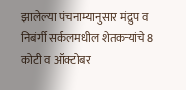झालेल्या पंचनाम्यानुसार मंद्रुप व निबंर्गी सर्कलमधील शेतकऱ्यांचे 8 कोटी व ऑक्टोबर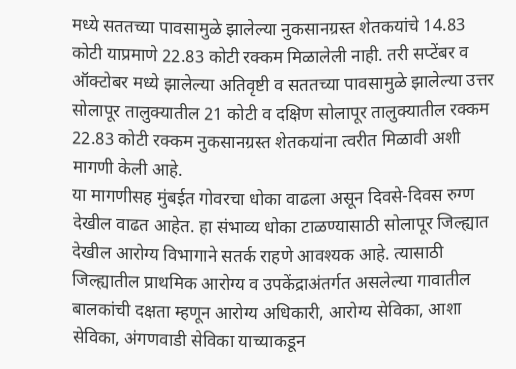मध्ये सततच्या पावसामुळे झालेल्या नुकसानग्रस्त शेतकयांचे 14.83 कोटी याप्रमाणे 22.83 कोटी रक्कम मिळालेली नाही. तरी सप्टेंबर व ऑक्टोबर मध्ये झालेल्या अतिवृष्टी व सततच्या पावसामुळे झालेल्या उत्तर सोलापूर तालुक्यातील 21 कोटी व दक्षिण सोलापूर तालुक्यातील रक्कम 22.83 कोटी रक्कम नुकसानग्रस्त शेतकयांना त्वरीत मिळावी अशी मागणी केली आहे.
या मागणीसह मुंबईत गोवरचा धोका वाढला असून दिवसे-दिवस रुग्ण देखील वाढत आहेत. हा संभाव्य धोका टाळण्यासाठी सोलापूर जिल्ह्यात देखील आरोग्य विभागाने सतर्क राहणे आवश्यक आहे. त्यासाठी जिल्ह्यातील प्राथमिक आरोग्य व उपकेंद्राअंतर्गत असलेल्या गावातील बालकांची दक्षता म्हणून आरोग्य अधिकारी, आरोग्य सेविका, आशा सेविका, अंगणवाडी सेविका याच्याकडून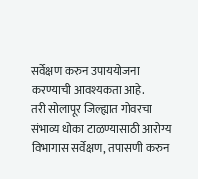सर्वेक्षण करुन उपाययोजना करण्याची आवश्यकता आहे.
तरी सोलापूर जिल्ह्यात गोवरचा संभाव्य धोका टाळण्यासाठी आरोग्य विभागास सर्वेक्षण, तपासणी करुन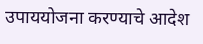उपाययोजना करण्याचे आदेश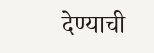देण्याची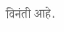विनंती आहे.